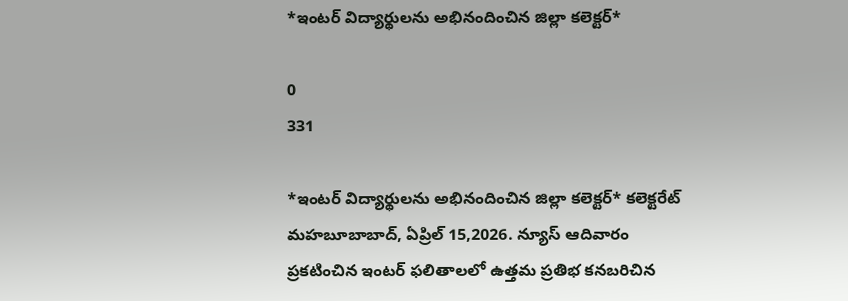*ఇంటర్ విద్యార్థులను అభినందించిన జిల్లా కలెక్టర్*

0
331

*ఇంటర్ విద్యార్థులను అభినందించిన జిల్లా కలెక్టర్* కలెక్టరేట్ మహబూబాబాద్, ఏప్రిల్ 15,2026. న్యూస్ ఆదివారం ప్రకటించిన ఇంటర్ ఫలితాలలో ఉత్తమ ప్రతిభ కనబరిచిన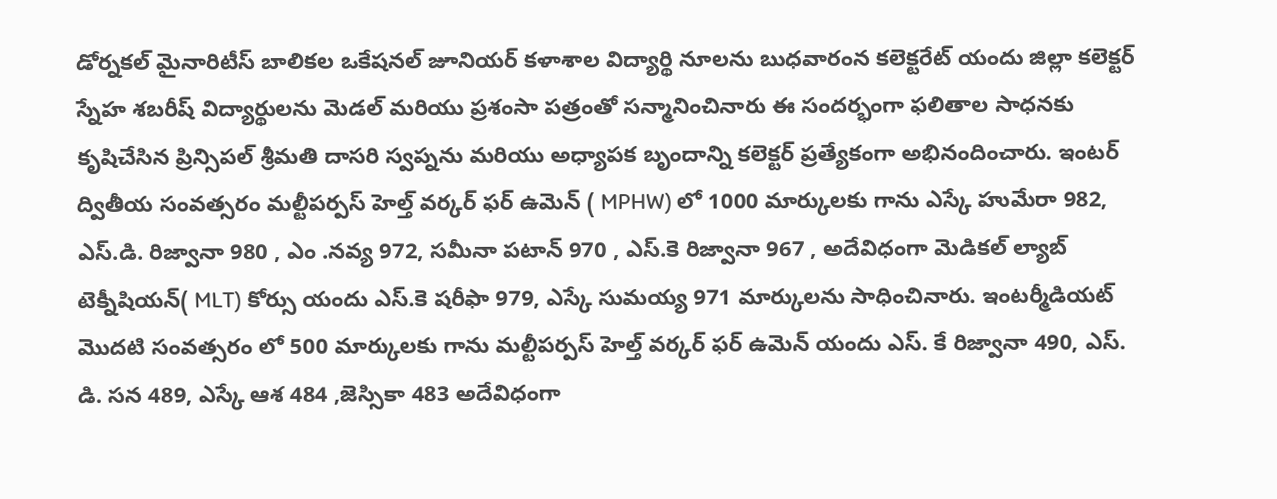డోర్నకల్ మైనారిటీస్ బాలికల ఒకేషనల్ జూనియర్ కళాశాల విద్యార్థి నూలను బుధవారంన కలెక్టరేట్ యందు జిల్లా కలెక్టర్ స్నేహ శబరీష్ విద్యార్థులను మెడల్ మరియు ప్రశంసా పత్రంతో సన్మానించినారు ఈ సందర్భంగా ఫలితాల సాధనకు కృషిచేసిన ప్రిన్సిపల్ శ్రీమతి దాసరి స్వప్నను మరియు అధ్యాపక బృందాన్ని కలెక్టర్ ప్రత్యేకంగా అభినందించారు. ఇంటర్ ద్వితీయ సంవత్సరం మల్టీపర్పస్ హెల్త్ వర్కర్ ఫర్ ఉమెన్ ( MPHW) లో 1000 మార్కులకు గాను ఎస్కే హుమేరా 982, ఎస్.డి. రిజ్వానా 980 , ఎం .నవ్య 972, సమీనా పటాన్ 970 , ఎస్.కె రిజ్వానా 967 , అదేవిధంగా మెడికల్ ల్యాబ్ టెక్నీషియన్( MLT) కోర్సు యందు ఎస్.కె షరీఫా 979, ఎస్కే సుమయ్య 971 మార్కులను సాధించినారు. ఇంటర్మీడియట్ మొదటి సంవత్సరం లో 500 మార్కులకు గాను మల్టీపర్పస్ హెల్త్ వర్కర్ ఫర్ ఉమెన్ యందు ఎస్. కే రిజ్వానా 490, ఎస్. డి. సన 489, ఎస్కే ఆశ 484 ,జెస్సికా 483 అదేవిధంగా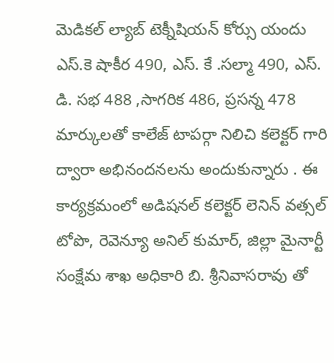మెడికల్ ల్యాబ్ టెక్నీషియన్ కోర్సు యందు ఎస్.కె షాకీర 490, ఎస్. కే .సల్మా 490, ఎస్. డి. సభ 488 ,సాగరిక 486, ప్రసన్న 478 మార్కులతో కాలేజ్ టాపర్గా నిలిచి కలెక్టర్ గారి ద్వారా అభినందనలను అందుకున్నారు . ఈ కార్యక్రమంలో అడిషనల్ కలెక్టర్ లెనిన్ వత్సల్ టోపొ, రెవెన్యూ అనిల్ కుమార్, జిల్లా మైనార్టీ సంక్షేమ శాఖ అధికారి బి. శ్రీనివాసరావు తో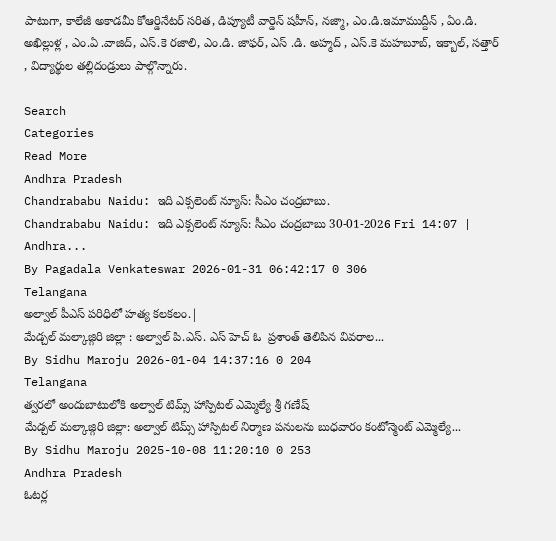పాటుగా, కాలేజీ అకాడమీ కోఆర్డినేటర్ సరిత, డిప్యూటీ వార్డెన్ షహీన్, నజ్మా, ఎం.డి.ఇమాముద్దీన్ , ఏం.డి. అఖిల్లుళ్ల , ఎం.ఏ .వాజిద్, ఎస్.కె రజాలి, ఎం.డి. జాఫర్, ఎస్ .డి. అహ్మద్ , ఎస్.కె మహబూబ్, ఇక్బాల్, సత్తార్ , విద్యార్థుల తల్లిదండ్రులు పాల్గొన్నారు.

Search
Categories
Read More
Andhra Pradesh
Chandrababu Naidu: ఇది ఎక్సలెంట్ న్యూస్: సీఎం చంద్రబాబు.
Chandrababu Naidu: ఇది ఎక్సలెంట్ న్యూస్: సీఎం చంద్రబాబు 30-01-2026 Fri 14:07 | Andhra...
By Pagadala Venkateswar 2026-01-31 06:42:17 0 306
Telangana
అల్వాల్ పీఎస్ పరిధిలో హత్య కలకలం.|
మేడ్చల్ మల్కాజ్గిరి జిల్లా : అల్వాల్ పి.ఎస్. ఎస్ హెచ్ ఓ  ప్రశాంత్ తెలిపిన వివరాల...
By Sidhu Maroju 2026-01-04 14:37:16 0 204
Telangana
త్వరలో అందుబాటులోకి అల్వాల్ టిమ్స్ హాస్పిటల్ ఎమ్మెల్యే శ్రీ గణేష్
మేడ్చల్ మల్కాజ్గిరి జిల్లా: అల్వాల్ టిమ్స్ హాస్పిటల్ నిర్మాణ పనులను బుధవారం కంటోన్మెంట్ ఎమ్మెల్యే...
By Sidhu Maroju 2025-10-08 11:20:10 0 253
Andhra Pradesh
ఓటర్ల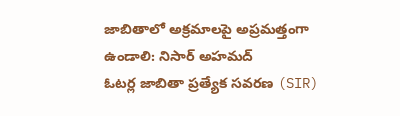జాబితాలో అక్రమాలపై అప్రమత్తంగా ఉండాలి: నిసార్ అహమద్
ఓటర్ల జాబితా ప్రత్యేక సవరణ (SIR)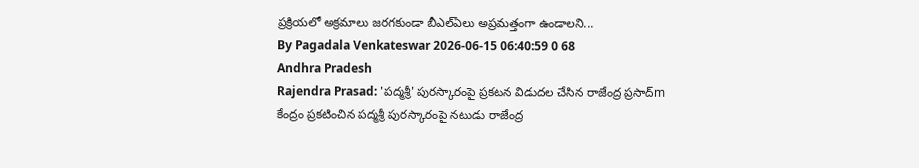ప్రక్రియలో అక్రమాలు జరగకుండా బీఎల్ఏలు అప్రమత్తంగా ఉండాలని...
By Pagadala Venkateswar 2026-06-15 06:40:59 0 68
Andhra Pradesh
Rajendra Prasad: 'పద్మశ్రీ' పురస్కారంపై ప్రకటన విడుదల చేసిన రాజేంద్ర ప్రసాద్m
కేంద్రం ప్రకటించిన పద్మశ్రీ పురస్కారంపై నటుడు రాజేంద్ర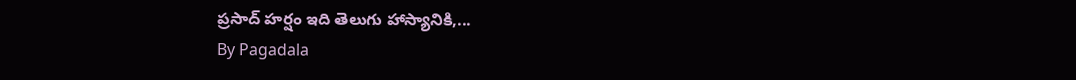ప్రసాద్ హర్షం ఇది తెలుగు హాస్యానికి,...
By Pagadala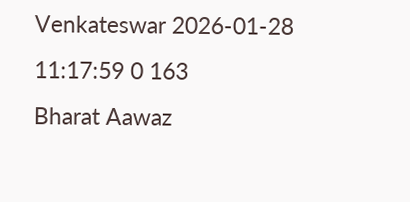Venkateswar 2026-01-28 11:17:59 0 163
Bharat Aawaz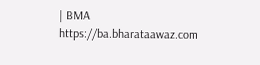| BMA https://ba.bharataawaz.com